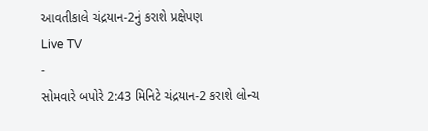આવતીકાલે ચંદ્રયાન-2નું કરાશે પ્રક્ષેપણ
Live TV
-
સોમવારે બપોરે 2:43 મિનિટે ચંદ્રયાન-2 કરાશે લોન્ચ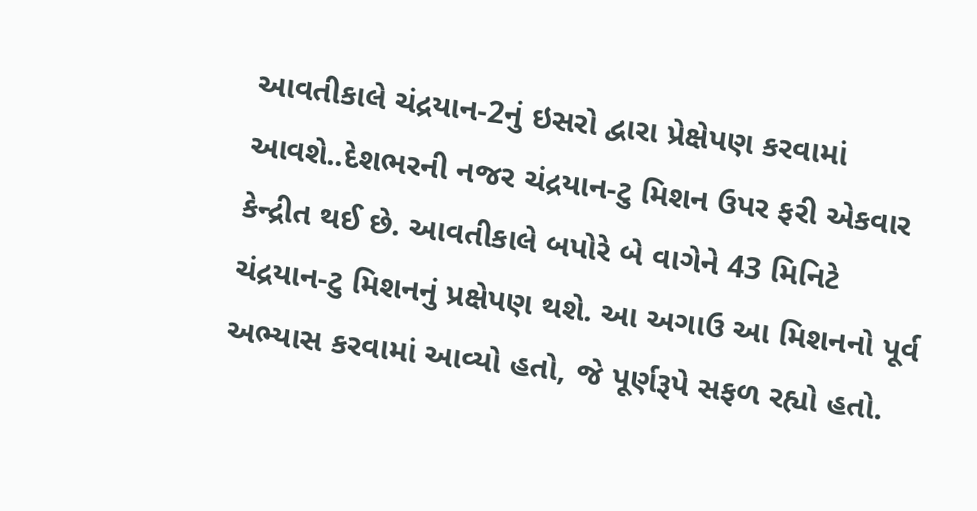આવતીકાલે ચંદ્રયાન-2નું ઇસરો દ્વારા પ્રેક્ષેપણ કરવામાં આવશે..દેશભરની નજર ચંદ્રયાન-ટુ મિશન ઉપર ફરી એકવાર કેન્દ્રીત થઈ છે. આવતીકાલે બપોરે બે વાગેને 43 મિનિટે ચંદ્રયાન-ટુ મિશનનું પ્રક્ષેપણ થશે. આ અગાઉ આ મિશનનો પૂર્વ અભ્યાસ કરવામાં આવ્યો હતો, જે પૂર્ણરૂપે સફળ રહ્યો હતો.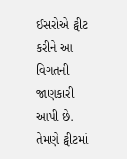ઈસરોએ ટ્વીટ કરીને આ વિગતની જાણકારી આપી છે. તેમણે ટ્વીટમાં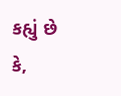કહ્યું છે કે,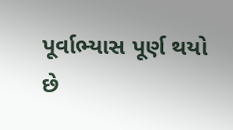પૂર્વાભ્યાસ પૂર્ણ થયો છે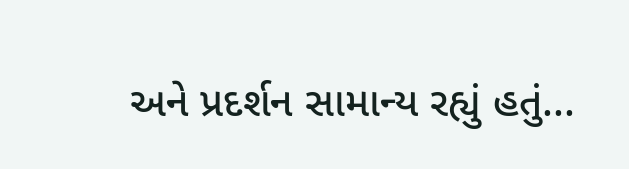અને પ્રદર્શન સામાન્ય રહ્યું હતું...